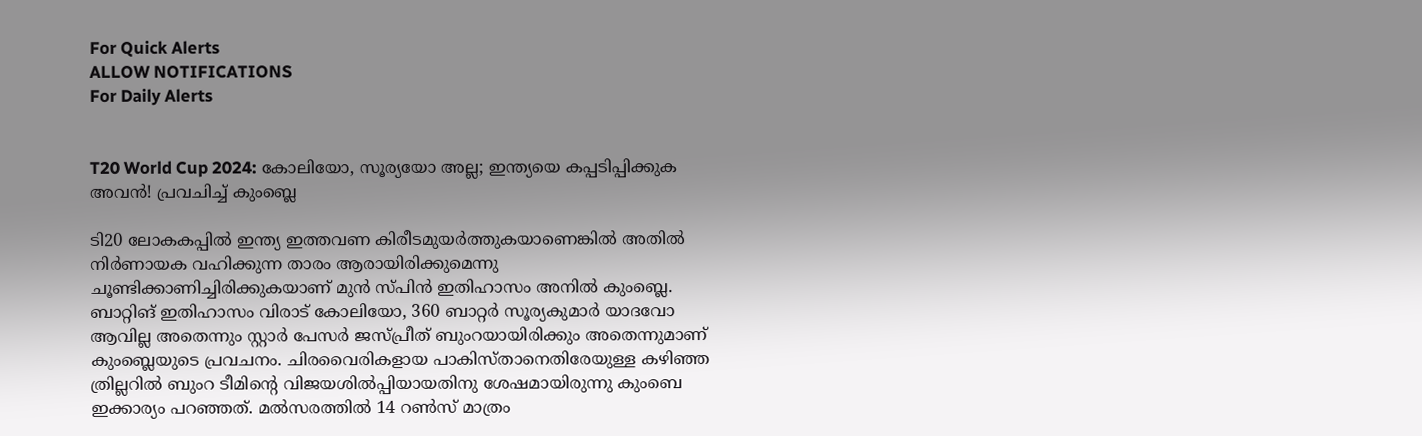For Quick Alerts
ALLOW NOTIFICATIONS
For Daily Alerts


T20 World Cup 2024: കോലിയോ, സൂര്യയോ അല്ല; ഇന്ത്യയെ കപ്പടിപ്പിക്കുക അവന്‍! പ്രവചിച്ച് കുംബ്ലെ

ടി20 ലോകകപ്പില്‍ ഇന്ത്യ ഇത്തവണ കിരീടമുയര്‍ത്തുകയാണെങ്കില്‍ അതില്‍ നിര്‍ണായക വഹിക്കുന്ന താരം ആരായിരിക്കുമെന്നു ചൂണ്ടിക്കാണിച്ചിരിക്കുകയാണ് മുന്‍ സ്പിന്‍ ഇതിഹാസം അനില്‍ കുംബ്ലെ. ബാറ്റിങ് ഇതിഹാസം വിരാട് കോലിയോ, 360 ബാറ്റര്‍ സൂര്യകുമാര്‍ യാദവോ ആവില്ല അതെന്നും സ്റ്റാര്‍ പേസര്‍ ജസ്പ്രീത് ബുംറയായിരിക്കും അതെന്നുമാണ് കുംബ്ലെയുടെ പ്രവചനം. ചിരവൈരികളായ പാകിസ്താനെതിരേയുള്ള കഴിഞ്ഞ ത്രില്ലറില്‍ ബുംറ ടീമിന്റെ വിജയശില്‍പ്പിയായതിനു ശേഷമായിരുന്നു കുംബെ ഇക്കാര്യം പറഞ്ഞത്. മല്‍സരത്തില്‍ 14 റണ്‍സ് മാത്രം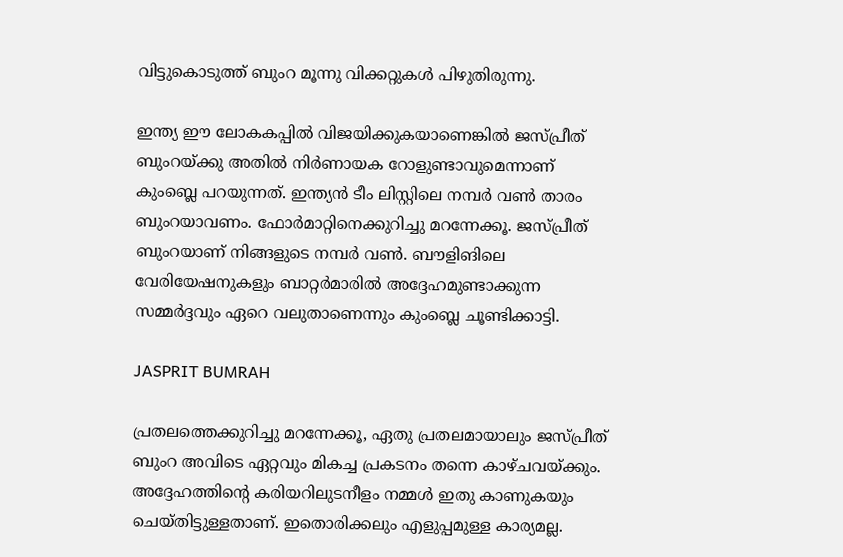വിട്ടുകൊടുത്ത് ബുംറ മൂന്നു വിക്കറ്റുകള്‍ പിഴുതിരുന്നു.

ഇന്ത്യ ഈ ലോകകപ്പില്‍ വിജയിക്കുകയാണെങ്കില്‍ ജസ്പ്രീത് ബുംറയ്ക്കു അതില്‍ നിര്‍ണായക റോളുണ്ടാവുമെന്നാണ് കുംബ്ലെ പറയുന്നത്. ഇന്ത്യന്‍ ടീം ലിസ്റ്റിലെ നമ്പര്‍ വണ്‍ താരം ബുംറയാവണം. ഫോര്‍മാറ്റിനെക്കുറിച്ചു മറന്നേക്കൂ. ജസ്പ്രീത് ബുംറയാണ് നിങ്ങളുടെ നമ്പര്‍ വണ്‍. ബൗളിങിലെ വേരിയേഷനുകളും ബാറ്റര്‍മാരില്‍ അദ്ദേഹമുണ്ടാക്കുന്ന സമ്മര്‍ദ്ദവും ഏറെ വലുതാണെന്നും കുംബ്ലെ ചൂണ്ടിക്കാട്ടി.

JASPRIT BUMRAH

പ്രതലത്തെക്കുറിച്ചു മറന്നേക്കൂ, ഏതു പ്രതലമായാലും ജസ്പ്രീത് ബുംറ അവിടെ ഏറ്റവും മികച്ച പ്രകടനം തന്നെ കാഴ്ചവയ്ക്കും. അദ്ദേഹത്തിന്റെ കരിയറിലുടനീളം നമ്മള്‍ ഇതു കാണുകയും ചെയ്തിട്ടുള്ളതാണ്. ഇതൊരിക്കലും എളുപ്പമുള്ള കാര്യമല്ല.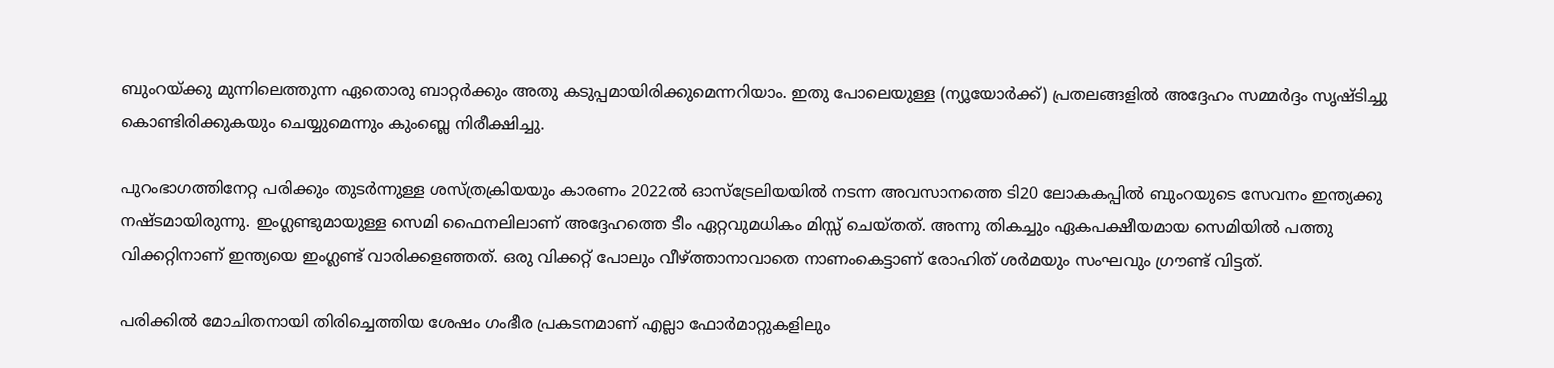ബുംറയ്ക്കു മുന്നിലെത്തുന്ന ഏതൊരു ബാറ്റര്‍ക്കും അതു കടുപ്പമായിരിക്കുമെന്നറിയാം. ഇതു പോലെയുള്ള (ന്യൂയോര്‍ക്ക്) പ്രതലങ്ങളില്‍ അദ്ദേഹം സമ്മര്‍ദ്ദം സൃഷ്ടിച്ചു കൊണ്ടിരിക്കുകയും ചെയ്യുമെന്നും കുംബ്ലെ നിരീക്ഷിച്ചു.

പുറംഭാഗത്തിനേറ്റ പരിക്കും തുടര്‍ന്നുള്ള ശസ്ത്രക്രിയയും കാരണം 2022ല്‍ ഓസ്‌ട്രേലിയയില്‍ നടന്ന അവസാനത്തെ ടി20 ലോകകപ്പില്‍ ബുംറയുടെ സേവനം ഇന്ത്യക്കു നഷ്ടമായിരുന്നു. ഇംഗ്ലണ്ടുമായുള്ള സെമി ഫൈനലിലാണ് അദ്ദേഹത്തെ ടീം ഏറ്റവുമധികം മിസ്സ് ചെയ്തത്. അന്നു തികച്ചും ഏകപക്ഷീയമായ സെമിയില്‍ പത്തു വിക്കറ്റിനാണ് ഇന്ത്യയെ ഇംഗ്ലണ്ട് വാരിക്കളഞ്ഞത്. ഒരു വിക്കറ്റ് പോലും വീഴ്ത്താനാവാതെ നാണംകെട്ടാണ് രോഹിത് ശര്‍മയും സംഘവും ഗ്രൗണ്ട് വിട്ടത്.

പരിക്കില്‍ മോചിതനായി തിരിച്ചെത്തിയ ശേഷം ഗംഭീര പ്രകടനമാണ് എല്ലാ ഫോര്‍മാറ്റുകളിലും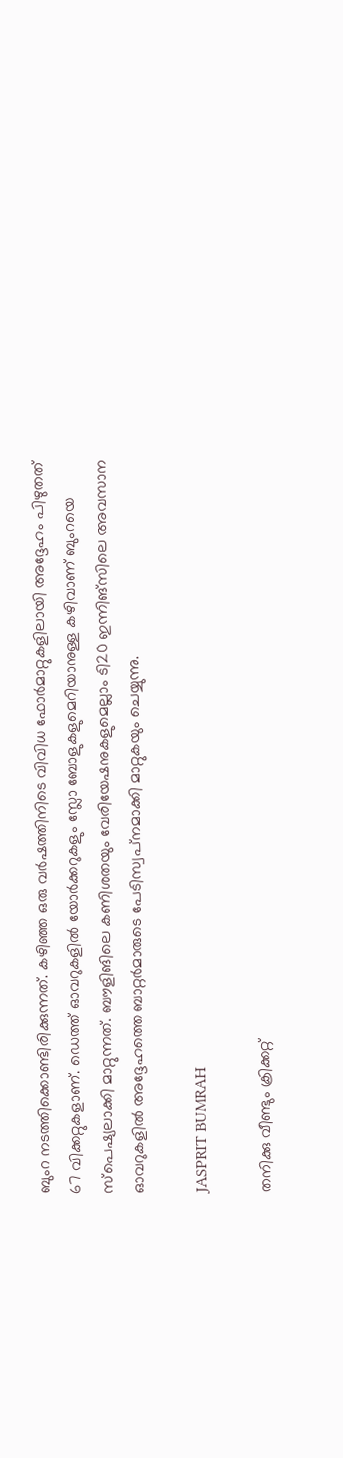ബുംറ നടത്തിക്കൊണ്ടിരിക്കുന്നത്. കഴിഞ്ഞ ഒരു വര്‍ഷത്തിനിടെ വിവിധ ഫോര്‍മാറ്റുകളിലായി അദ്ദേഹം പിഴുതത് 67 വിക്കറ്റുകളാണ്. ഡെത്ത് ഓവറുകളില്‍ യോര്‍ക്കറുകളും സ്ലോ ബോളുകളുമെറിയാനുള്ള കഴിവാണ് ബുംറയെ സ്‌പെഷ്യലാക്കി മാറ്റുന്നത്. ബൗളിങിലെ കണിശതയും വേരിയേഷനുകളുമെല്ലാം ടി20 ഇന്നിങ്‌സിലെ അവസാന ഓവറുകളില്‍ അദ്ദേഹത്തെ ബാറ്റര്‍മാരുടെ പേടിസ്വപ്‌നമാക്കി മാറ്റുകയും ചെയ്യുന്നു.

JASPRIT BUMRAH

തനിക്കു വീണ്ടും ക്രിക്കറ്റ്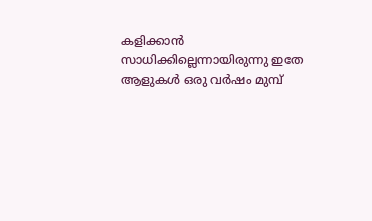കളിക്കാന്‍ സാധിക്കില്ലെന്നായിരുന്നു ഇതേ ആളുകള്‍ ഒരു വര്‍ഷം മുമ്പ്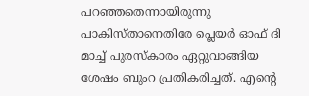പറഞ്ഞതെന്നായിരുന്നു പാകിസ്താനെതിരേ പ്ലെയര്‍ ഓഫ് ദി മാച്ച് പുരസ്‌കാരം ഏറ്റുവാങ്ങിയ ശേഷം ബുംറ പ്രതികരിച്ചത്. എന്റെ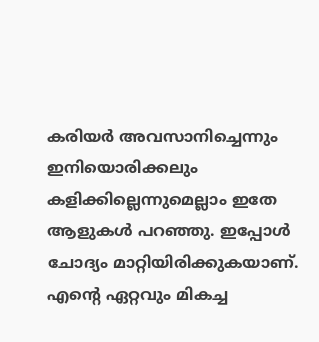കരിയര്‍ അവസാനിച്ചെന്നും ഇനിയൊരിക്കലും കളിക്കില്ലെന്നുമെല്ലാം ഇതേ ആളുകള്‍ പറഞ്ഞു. ഇപ്പോള്‍ ചോദ്യം മാറ്റിയിരിക്കുകയാണ്. എന്റെ ഏറ്റവും മികച്ച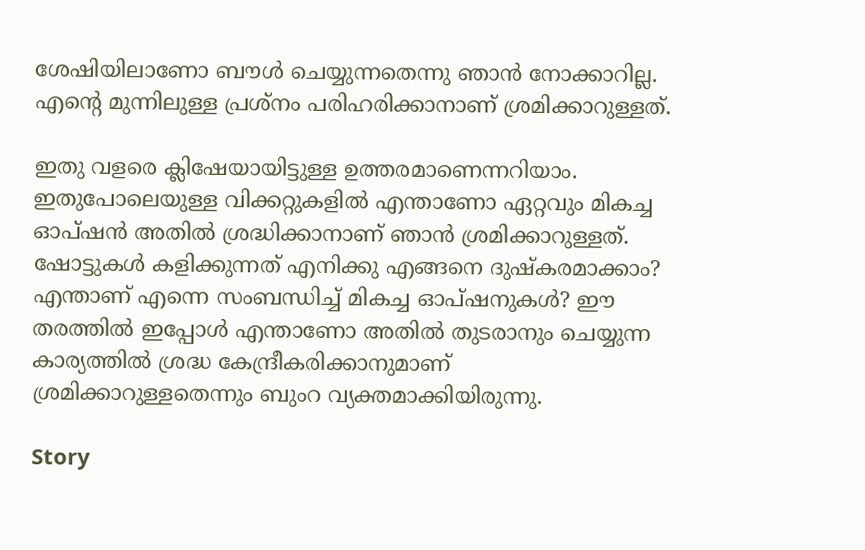ശേഷിയിലാണോ ബൗള്‍ ചെയ്യുന്നതെന്നു ഞാന്‍ നോക്കാറില്ല. എന്റെ മുന്നിലുള്ള പ്രശ്‌നം പരിഹരിക്കാനാണ് ശ്രമിക്കാറുള്ളത്.

ഇതു വളരെ ക്ലിഷേയായിട്ടുള്ള ഉത്തരമാണെന്നറിയാം. ഇതുപോലെയുള്ള വിക്കറ്റുകളില്‍ എന്താണോ ഏറ്റവും മികച്ച ഓപ്ഷന്‍ അതില്‍ ശ്രദ്ധിക്കാനാണ് ഞാന്‍ ശ്രമിക്കാറുള്ളത്. ഷോട്ടുകള്‍ കളിക്കുന്നത് എനിക്കു എങ്ങനെ ദുഷ്‌കരമാക്കാം? എന്താണ് എന്നെ സംബന്ധിച്ച് മികച്ച ഓപ്ഷനുകള്‍? ഈ തരത്തില്‍ ഇപ്പോള്‍ എന്താണോ അതില്‍ തുടരാനും ചെയ്യുന്ന കാര്യത്തില്‍ ശ്രദ്ധ കേന്ദ്രീകരിക്കാനുമാണ് ശ്രമിക്കാറുള്ളതെന്നും ബുംറ വ്യക്തമാക്കിയിരുന്നു.

Story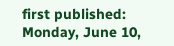first published: Monday, June 10,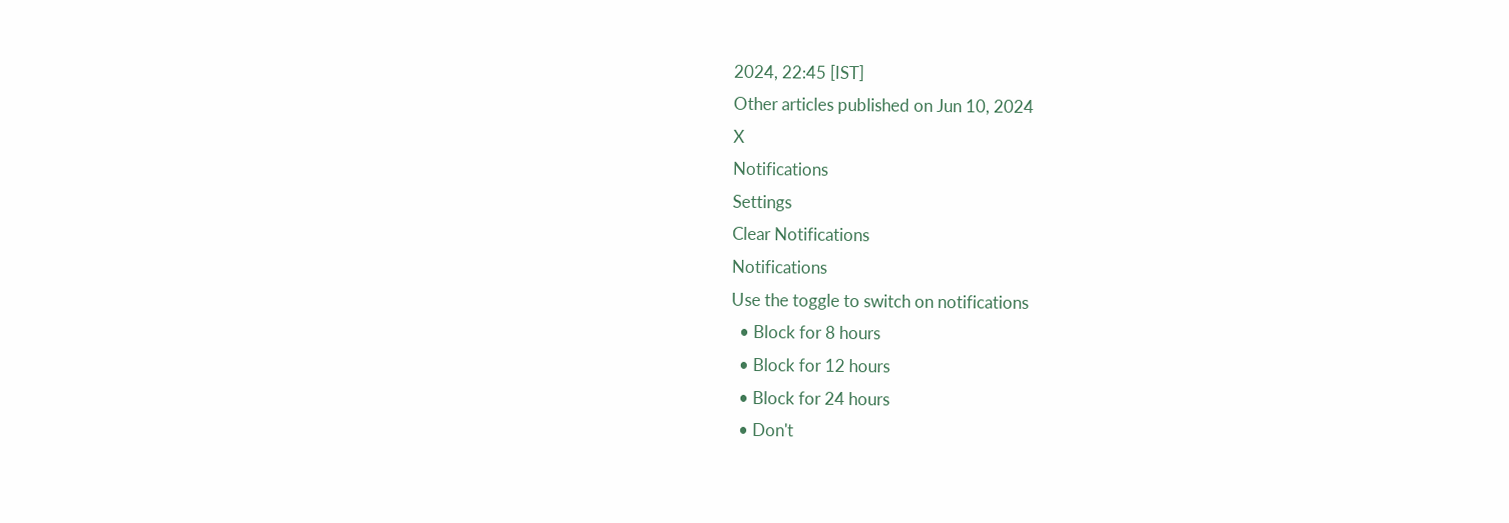2024, 22:45 [IST]
Other articles published on Jun 10, 2024
X
Notifications
Settings
Clear Notifications
Notifications
Use the toggle to switch on notifications
  • Block for 8 hours
  • Block for 12 hours
  • Block for 24 hours
  • Don't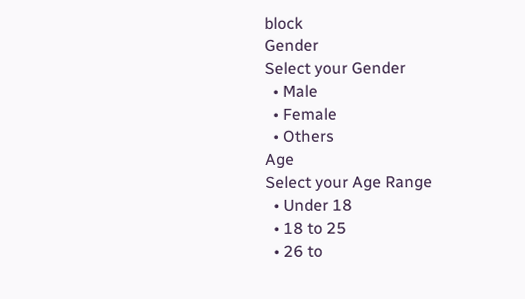block
Gender
Select your Gender
  • Male
  • Female
  • Others
Age
Select your Age Range
  • Under 18
  • 18 to 25
  • 26 to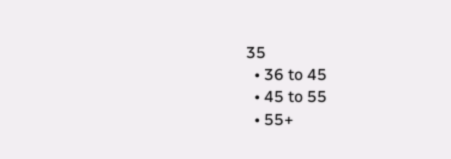35
  • 36 to 45
  • 45 to 55
  • 55+